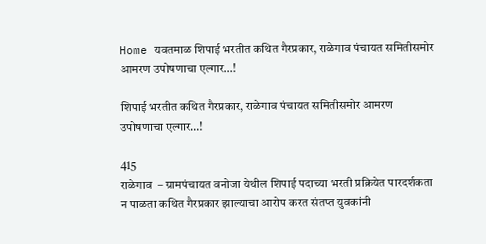Home यवतमाळ शिपाई भरतीत कथित गैरप्रकार, राळेगाव पंचायत समितीसमोर आमरण उपोषणाचा एल्गार…!

शिपाई भरतीत कथित गैरप्रकार, राळेगाव पंचायत समितीसमोर आमरण उपोषणाचा एल्गार…!

415
राळेगाव  – ग्रामपंचायत वनोजा येथील शिपाई पदाच्या भरती प्रक्रियेत पारदर्शकता न पाळता कथित गैरप्रकार झाल्याचा आरोप करत संतप्त युवकांनी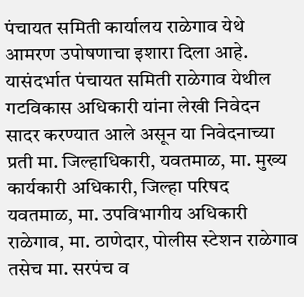पंचायत समिती कार्यालय राळेगाव येथे आमरण उपोषणाचा इशारा दिला आहे. यासंदर्भात पंचायत समिती राळेगाव येथील गटविकास अधिकारी यांना लेखी निवेदन सादर करण्यात आले असून या निवेदनाच्या प्रती मा. जिल्हाधिकारी, यवतमाळ, मा. मुख्य कार्यकारी अधिकारी, जिल्हा परिषद यवतमाळ, मा. उपविभागीय अधिकारी राळेगाव, मा. ठाणेदार, पोलीस स्टेशन राळेगाव तसेच मा. सरपंच व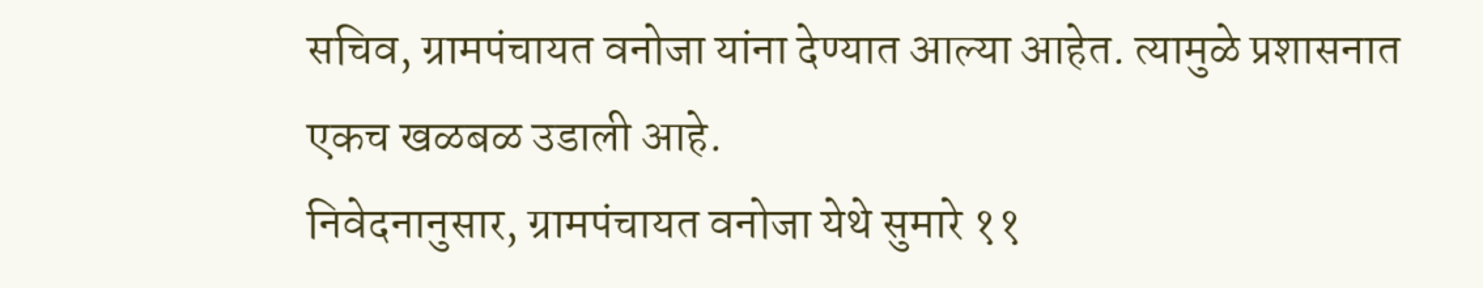सचिव, ग्रामपंचायत वनोजा यांना देण्यात आल्या आहेत. त्यामुळे प्रशासनात एकच खळबळ उडाली आहे.
निवेदनानुसार, ग्रामपंचायत वनोजा येथे सुमारे ११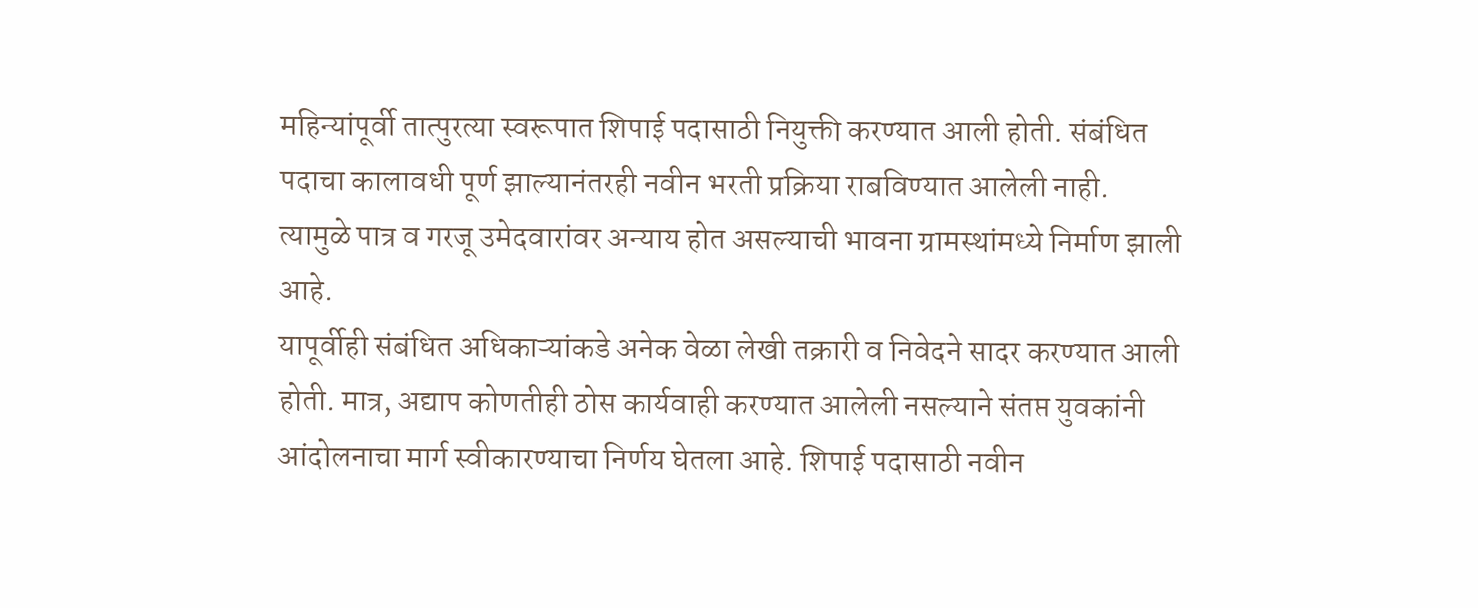महिन्यांपूर्वी तात्पुरत्या स्वरूपात शिपाई पदासाठी नियुक्ती करण्यात आली होती. संबंधित पदाचा कालावधी पूर्ण झाल्यानंतरही नवीन भरती प्रक्रिया राबविण्यात आलेली नाही. त्यामुळे पात्र व गरजू उमेदवारांवर अन्याय होत असल्याची भावना ग्रामस्थांमध्ये निर्माण झाली आहे.
यापूर्वीही संबंधित अधिकाऱ्यांकडे अनेक वेळा लेखी तक्रारी व निवेदने सादर करण्यात आली होती. मात्र, अद्याप कोणतीही ठोस कार्यवाही करण्यात आलेली नसल्याने संतप्त युवकांनी आंदोलनाचा मार्ग स्वीकारण्याचा निर्णय घेतला आहे. शिपाई पदासाठी नवीन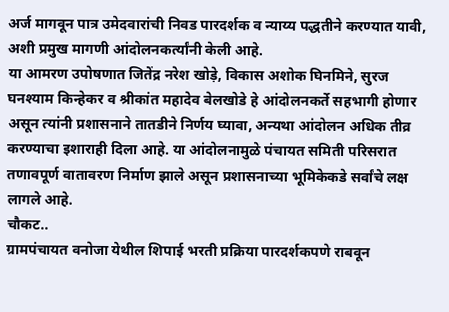अर्ज मागवून पात्र उमेदवारांची निवड पारदर्शक व न्याय्य पद्धतीने करण्यात यावी, अशी प्रमुख मागणी आंदोलनकर्त्यांनी केली आहे.
या आमरण उपोषणात जितेंद्र नरेश खोड़े, विकास अशोक घिनमिने, सुरज घनश्याम किन्हेकर व श्रीकांत महादेव बेलखोडे हे आंदोलनकर्ते सहभागी होणार असून त्यांनी प्रशासनाने तातडीने निर्णय घ्यावा, अन्यथा आंदोलन अधिक तीव्र करण्याचा इशाराही दिला आहे. या आंदोलनामुळे पंचायत समिती परिसरात तणावपूर्ण वातावरण निर्माण झाले असून प्रशासनाच्या भूमिकेकडे सर्वांचे लक्ष लागले आहे.
चौकट..
ग्रामपंचायत वनोजा येथील शिपाई भरती प्रक्रिया पारदर्शकपणे राबवून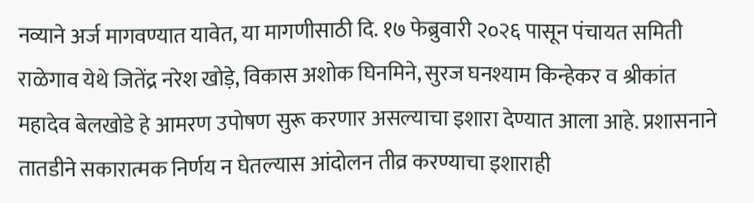नव्याने अर्ज मागवण्यात यावेत, या मागणीसाठी दि. १७ फेब्रुवारी २०२६ पासून पंचायत समिती राळेगाव येथे जितेंद्र नरेश खोड़े, विकास अशोक घिनमिने, सुरज घनश्याम किन्हेकर व श्रीकांत महादेव बेलखोडे हे आमरण उपोषण सुरू करणार असल्याचा इशारा देण्यात आला आहे. प्रशासनाने तातडीने सकारात्मक निर्णय न घेतल्यास आंदोलन तीव्र करण्याचा इशाराही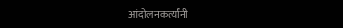आंदोलनकर्त्यांनी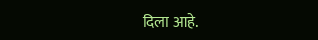दिला आहे.